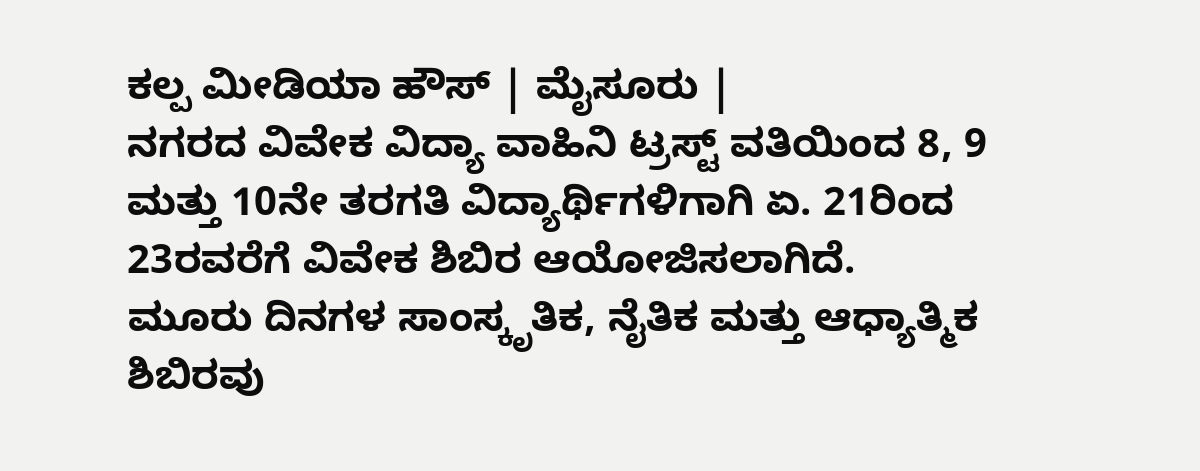ಕಲ್ಪ ಮೀಡಿಯಾ ಹೌಸ್ | ಮೈಸೂರು |
ನಗರದ ವಿವೇಕ ವಿದ್ಯಾ ವಾಹಿನಿ ಟ್ರಸ್ಟ್ ವತಿಯಿಂದ 8, 9 ಮತ್ತು 10ನೇ ತರಗತಿ ವಿದ್ಯಾರ್ಥಿಗಳಿಗಾಗಿ ಏ. 21ರಿಂದ 23ರವರೆಗೆ ವಿವೇಕ ಶಿಬಿರ ಆಯೋಜಿಸಲಾಗಿದೆ.
ಮೂರು ದಿನಗಳ ಸಾಂಸ್ಕೃತಿಕ, ನೈತಿಕ ಮತ್ತು ಆಧ್ಯಾತ್ಮಿಕ ಶಿಬಿರವು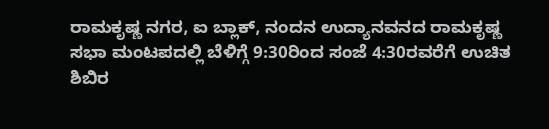ರಾಮಕೃಷ್ಣ ನಗರ, ಐ ಬ್ಲಾಕ್, ನಂದನ ಉದ್ಯಾನವನದ ರಾಮಕೃಷ್ಣ ಸಭಾ ಮಂಟಪದಲ್ಲಿ ಬೆಳಿಗ್ಗೆ 9:30ರಿಂದ ಸಂಜೆ 4:30ರವರೆಗೆ ಉಚಿತ ಶಿಬಿರ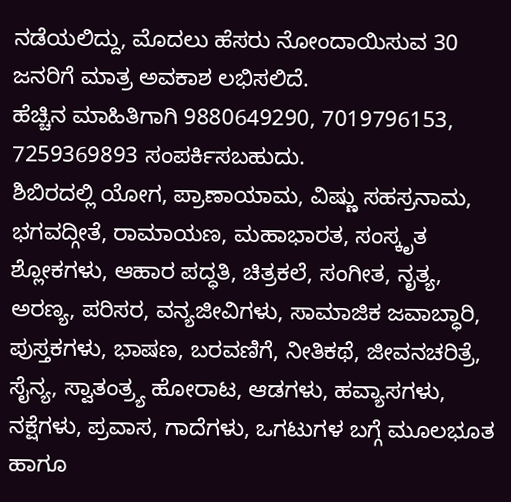ನಡೆಯಲಿದ್ದು, ಮೊದಲು ಹೆಸರು ನೋಂದಾಯಿಸುವ 30 ಜನರಿಗೆ ಮಾತ್ರ ಅವಕಾಶ ಲಭಿಸಲಿದೆ.
ಹೆಚ್ಚಿನ ಮಾಹಿತಿಗಾಗಿ 9880649290, 7019796153, 7259369893 ಸಂಪರ್ಕಿಸಬಹುದು.
ಶಿಬಿರದಲ್ಲಿ ಯೋಗ, ಪ್ರಾಣಾಯಾಮ, ವಿಷ್ಣು ಸಹಸ್ರನಾಮ, ಭಗವದ್ಗೀತೆ, ರಾಮಾಯಣ, ಮಹಾಭಾರತ, ಸಂಸ್ಕೃತ ಶ್ಲೋಕಗಳು, ಆಹಾರ ಪದ್ಧತಿ, ಚಿತ್ರಕಲೆ, ಸಂಗೀತ, ನೃತ್ಯ, ಅರಣ್ಯ, ಪರಿಸರ, ವನ್ಯಜೀವಿಗಳು, ಸಾಮಾಜಿಕ ಜವಾಬ್ಧಾರಿ, ಪುಸ್ತಕಗಳು, ಭಾಷಣ, ಬರವಣಿಗೆ, ನೀತಿಕಥೆ, ಜೀವನಚರಿತ್ರೆ, ಸೈನ್ಯ, ಸ್ವಾತಂತ್ರ್ಯ ಹೋರಾಟ, ಆಡಗಳು, ಹವ್ಯಾಸಗಳು, ನಕ್ಷೆಗಳು, ಪ್ರವಾಸ, ಗಾದೆಗಳು, ಒಗಟುಗಳ ಬಗ್ಗೆ ಮೂಲಭೂತ ಹಾಗೂ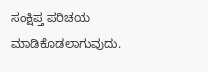ಸಂಕ್ಷಿಪ್ತ ಪರಿಚಯ ಮಾಡಿಕೊಡಲಾಗುವುದು.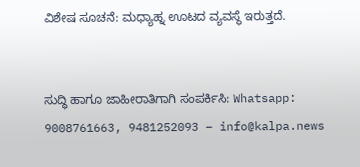ವಿಶೇಷ ಸೂಚನೆ: ಮಧ್ಯಾಹ್ನ ಊಟದ ವ್ಯವಸ್ಥೆ ಇರುತ್ತದೆ.


ಸುದ್ಧಿ ಹಾಗೂ ಜಾಹೀರಾತಿಗಾಗಿ ಸಂಪರ್ಕಿಸಿ: Whatsapp: 9008761663, 9481252093 – info@kalpa.news